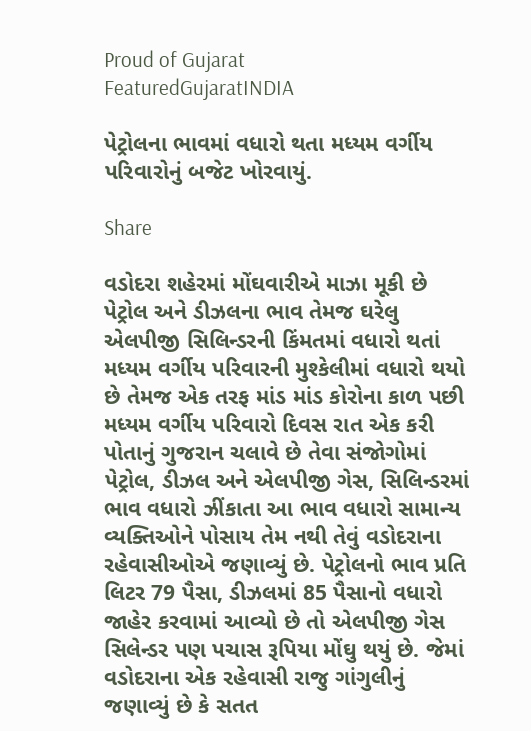Proud of Gujarat
FeaturedGujaratINDIA

પેટ્રોલના ભાવમાં વધારો થતા મધ્યમ વર્ગીય પરિવારોનું બજેટ ખોરવાયું.

Share

વડોદરા શહેરમાં મોંઘવારીએ માઝા મૂકી છે પેટ્રોલ અને ડીઝલના ભાવ તેમજ ઘરેલુ એલપીજી સિલિન્ડરની કિંમતમાં વધારો થતાં મધ્યમ વર્ગીય પરિવારની મુશ્કેલીમાં વધારો થયો છે તેમજ એક તરફ માંડ માંડ કોરોના કાળ પછી મધ્યમ વર્ગીય પરિવારો દિવસ રાત એક કરી પોતાનું ગુજરાન ચલાવે છે તેવા સંજોગોમાં પેટ્રોલ, ડીઝલ અને એલપીજી ગેસ, સિલિન્ડરમાં ભાવ વધારો ઝીંકાતા આ ભાવ વધારો સામાન્ય વ્યક્તિઓને પોસાય તેમ નથી તેવું વડોદરાના રહેવાસીઓએ જણાવ્યું છે. પેટ્રોલનો ભાવ પ્રતિ લિટર 79 પૈસા, ડીઝલમાં 85 પૈસાનો વધારો જાહેર કરવામાં આવ્યો છે તો એલપીજી ગેસ સિલેન્ડર પણ પચાસ રૂપિયા મોંઘુ થયું છે. જેમાં વડોદરાના એક રહેવાસી રાજુ ગાંગુલીનું જણાવ્યું છે કે સતત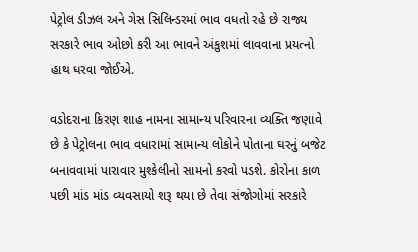પેટ્રોલ ડીઝલ અને ગેસ સિલિન્ડરમાં ભાવ વધતો રહે છે રાજ્ય સરકારે ભાવ ઓછો કરી આ ભાવને અંકુશમાં લાવવાના પ્રયત્નો હાથ ધરવા જોઈએ.

વડોદરાના કિરણ શાહ નામના સામાન્ય પરિવારના વ્યક્તિ જણાવે છે કે પેટ્રોલના ભાવ વધારામાં સામાન્ય લોકોને પોતાના ઘરનું બજેટ બનાવવામાં પારાવાર મુશ્કેલીનો સામનો કરવો પડશે. કોરોના કાળ પછી માંડ માંડ વ્યવસાયો શરૂ થયા છે તેવા સંજોગોમાં સરકારે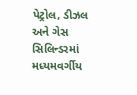પેટ્રોલ, ડીઝલ અને ગેસ સિલિન્ડરમાં મધ્યમવર્ગીય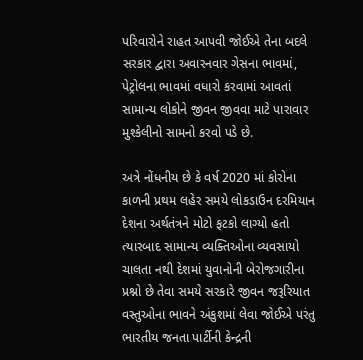પરિવારોને રાહત આપવી જોઈએ તેના બદલે સરકાર દ્વારા અવારનવાર ગેસના ભાવમાં, પેટ્રોલના ભાવમાં વધારો કરવામાં આવતાં સામાન્ય લોકોને જીવન જીવવા માટે પારાવાર મુશ્કેલીનો સામનો કરવો પડે છે.

અત્રે નોંધનીય છે કે વર્ષ 2020 માં કોરોના કાળની પ્રથમ લહેર સમયે લોકડાઉન દરમિયાન દેશના અર્થતંત્રને મોટો ફટકો લાગ્યો હતો ત્યારબાદ સામાન્ય વ્યક્તિઓના વ્યવસાયો ચાલતા નથી દેશમાં યુવાનોની બેરોજગારીના પ્રશ્નો છે તેવા સમયે સરકારે જીવન જરૂરિયાત વસ્તુઓના ભાવને અંકુશમાં લેવા જોઈએ પરંતુ ભારતીય જનતા પાર્ટીની કેન્દ્રની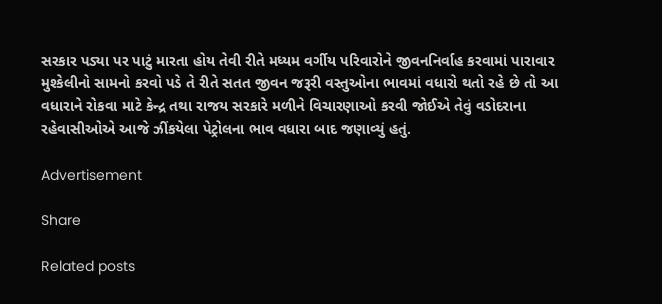સરકાર પડ્યા પર પાટું મારતા હોય તેવી રીતે મધ્યમ વર્ગીય પરિવારોને જીવનનિર્વાહ કરવામાં પારાવાર મુશ્કેલીનો સામનો કરવો પડે તે રીતે સતત જીવન જરૂરી વસ્તુઓના ભાવમાં વધારો થતો રહે છે તો આ વધારાને રોકવા માટે કેન્દ્ર તથા રાજય સરકારે મળીને વિચારણાઓ કરવી જોઈએ તેવું વડોદરાના રહેવાસીઓએ આજે ઝીંકયેલા પેટ્રોલના ભાવ વધારા બાદ જણાવ્યું હતું.

Advertisement

Share

Related posts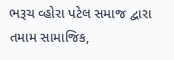ભરૂચ વ્હોરા પટેલ સમાજ દ્વારા તમામ સામાજિક,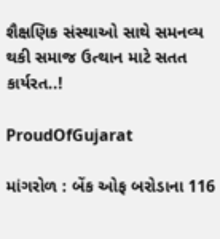શૈક્ષણિક સંસ્થાઓ સાથે સમનવ્ય થકી સમાજ ઉત્થાન માટે સતત કાર્યરત..!

ProudOfGujarat

માંગરોળ : બેંક ઓફ બરોડાના 116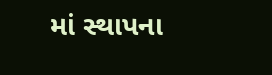માં સ્થાપના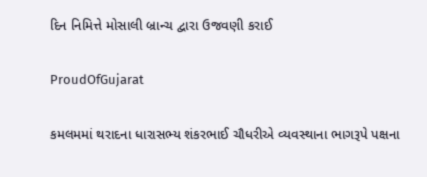દિન નિમિત્તે મોસાલી બ્રાન્ચ દ્વારા ઉજવણી કરાઈ

ProudOfGujarat

કમલમમાં થરાદના ધારાસભ્ય શંકરભાઈ ચૌધરીએ વ્યવસ્થાના ભાગરૂપે પક્ષના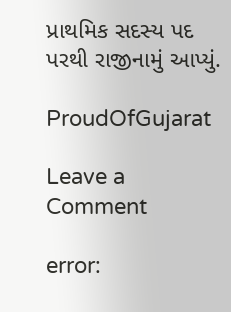પ્રાથમિક સદસ્ય પદ પરથી રાજીનામું આપ્યું.

ProudOfGujarat

Leave a Comment

error: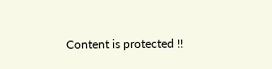Content is protected !!